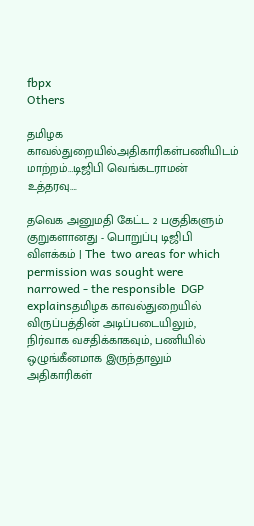fbpx
Others

தமிழக காவல்துறையில்அதிகாரிகள்பணியிடம் மாற்றம்…டிஜிபி வெங்கடராமன் உத்தரவு….

தவெக அனுமதி கேட்ட 2 பகுதிகளும் குறுகளானது - பொறுப்பு டிஜிபி விளக்கம் | The  two areas for which permission was sought were narrowed - the responsible  DGP explainsதமிழக காவல்துறையில் விருப்பத்தின் அடிப்படையிலும், நிர்வாக வசதிக்காகவும், பணியில் ஒழுங்கீனமாக இருந்தாலும் அதிகாரிகள்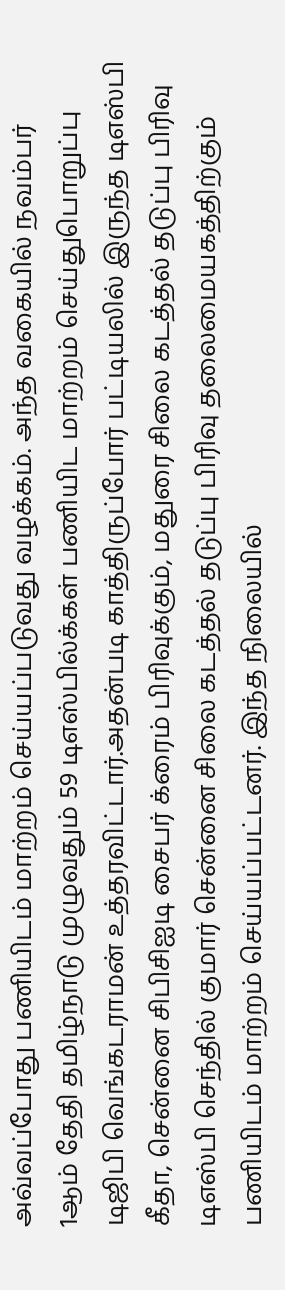அவ்வப்போது பணியிடம் மாற்றம் செய்யப்படுவது வழக்கம். அந்த வகையில் நவம்பர் 1ஆம் தேதி தமிழ்நாடு முழுவதும் 59 டிஎஸ்பில்க்கள் பணியிட மாற்றம் செய்துபொறுப்பு டிஜிபி வெங்கடராமன் உத்தரவிட்டார்.அதன்படி காத்திருப்போர் பட்டியலில் இருந்த டிஎஸ்பி கீதா, சென்னை சிபிசிஐடி சைபர் க்ரைம் பிரிவுக்கும், மதுரை சிலை கடத்தல் தடுப்பு பிரிவு டிஎஸ்பி செந்தில் குமார் சென்னை சிலை கடத்தல் தடுப்பு பிரிவு தலைமையகத்திற்கும் பணியிடம் மாற்றம் செய்யப்பட்டனர். இந்த நிலையில்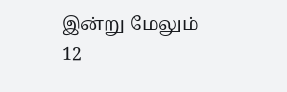இன்று மேலும் 12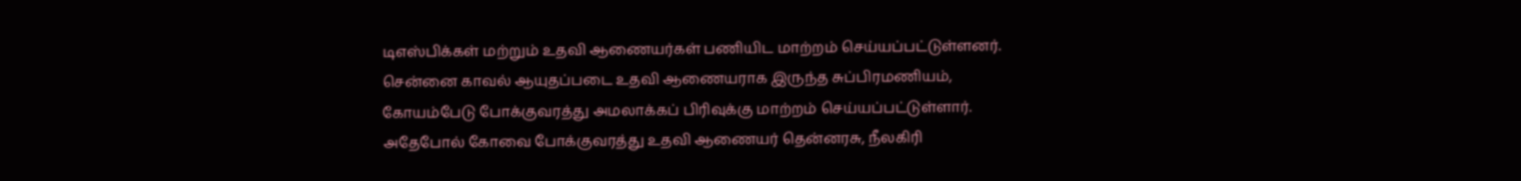டிஎஸ்பிக்கள் மற்றும் உதவி ஆணையர்கள் பணியிட மாற்றம் செய்யப்பட்டுள்ளனர். சென்னை காவல் ஆயுதப்படை உதவி ஆணையராக இருந்த சுப்பிரமணியம், கோயம்பேடு போக்குவரத்து அமலாக்கப் பிரிவுக்கு மாற்றம் செய்யப்பட்டுள்ளார். அதேபோல் கோவை போக்குவரத்து உதவி ஆணையர் தென்னரசு, நீலகிரி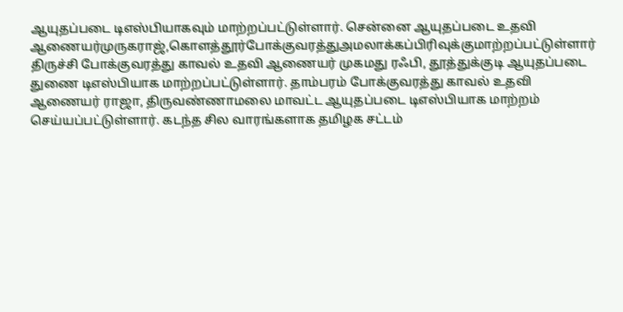ஆயுதப்படை டிஎஸ்பியாகவும் மாற்றப்பட்டுள்ளார். சென்னை ஆயுதப்படை உதவி ஆணையர்முருகராஜ்,கொளத்தூர்போக்குவரத்துஅமலாக்கப்பிரிவுக்குமாற்றப்பட்டுள்ளார்  திருச்சி போக்குவரத்து காவல் உதவி ஆணையர் முகமது ரஃபி, தூத்துக்குடி ஆயுதப்படை துணை டிஎஸ்பியாக மாற்றப்பட்டுள்ளார். தாம்பரம் போக்குவரத்து காவல் உதவி ஆணையர் ராஜா, திருவண்ணாமலை மாவட்ட ஆயுதப்படை டிஎஸ்பியாக மாற்றம் செய்யப்பட்டுள்ளார். கடந்த சில வாரங்களாக தமிழக சட்டம்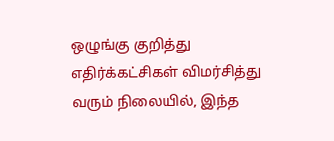ஒழுங்கு குறித்து எதிர்க்கட்சிகள் விமர்சித்து வரும் நிலையில், இந்த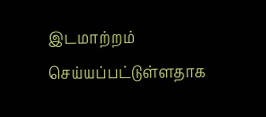இடமாற்றம் செய்யப்பட்டுள்ளதாக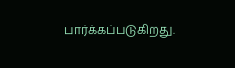பார்க்கப்படுகிறது.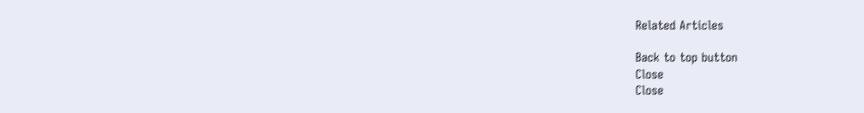Related Articles

Back to top button
Close
Close